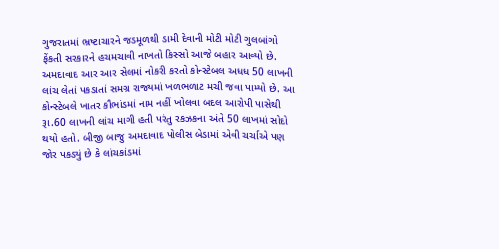ગુજરાતમાં ભ્રષ્ટાચારને જડમૂળથી ડામી દેવાની મોટી મોટી ગુલબાંગો ફેંકતી સરકારને હચમચાવી નાખતો કિસ્સો આજે બહાર આવ્યો છે. અમદાવાદ આર આર સેલમાં નોકરી કરતો કોન્સ્ટેબલ અધધ 50 લાખની લાંચ લેતાં પકડાતાં સમગ્ર રાજ્યમાં ખળભળાટ મચી જવા પામ્યો છે. આ કોન્સ્ટેબલે ખાતર કૌભાંડમાં નામ નહીં ખોલવા બદલ આરોપી પાસેથી રૂા.60 લાખની લાંચ માગી હતી પરંતુ રકઝકના અંતે 50 લાખમાં સોદો થયો હતો. બીજી બાજુ અમદાવાદ પોલીસ બેડામાં એવી ચર્ચાએ પણ જોર પકડ્યું છે કે લાંચકાંડમાં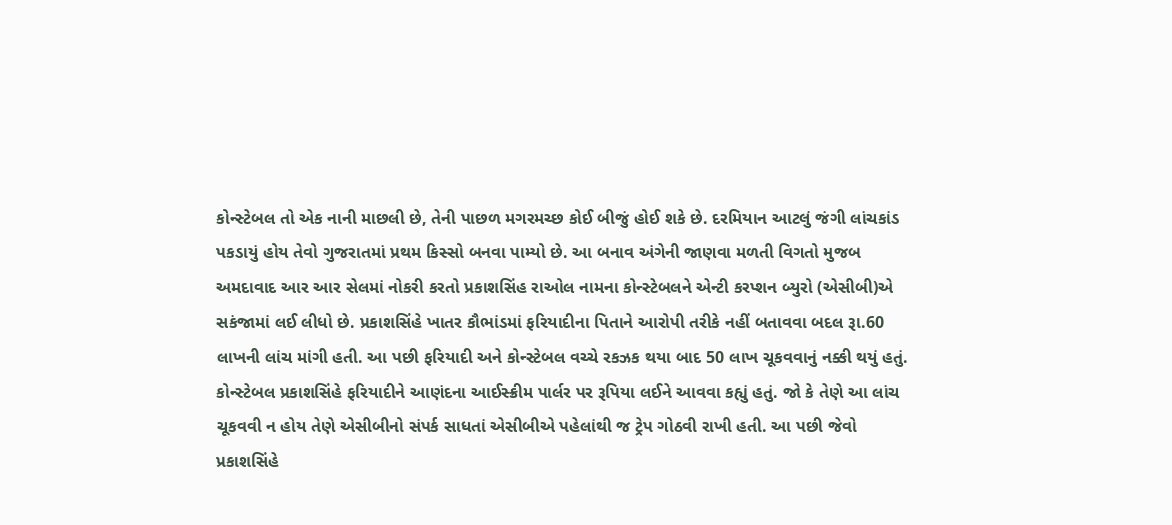કોન્સ્ટેબલ તો એક નાની માછલી છે, તેની પાછળ મગરમચ્છ કોઈ બીજું હોઈ શકે છે. દરમિયાન આટલું જંગી લાંચકાંડ પકડાયું હોય તેવો ગુજરાતમાં પ્રથમ કિસ્સો બનવા પામ્યો છે. આ બનાવ અંગેની જાણવા મળતી વિગતો મુજબ અમદાવાદ આર આર સેલમાં નોકરી કરતો પ્રકાશસિંહ રાઓલ નામના કોન્સ્ટેબલને એન્ટી કરપ્શન બ્યુરો (એસીબી)એ સકંજામાં લઈ લીધો છે. પ્રકાશસિંહે ખાતર કૌભાંડમાં ફરિયાદીના પિતાને આરોપી તરીકે નહીં બતાવવા બદલ રૂા.60 લાખની લાંચ માંગી હતી. આ પછી ફરિયાદી અને કોન્સ્ટેબલ વચ્ચે રકઝક થયા બાદ 50 લાખ ચૂકવવાનું નક્કી થયું હતું. કોન્સ્ટેબલ પ્રકાશસિંહે ફરિયાદીને આણંદના આઈસ્ક્રીમ પાર્લર પર રૂપિયા લઈને આવવા કહ્યું હતું. જો કે તેણે આ લાંચ ચૂકવવી ન હોય તેણે એસીબીનો સંપર્ક સાધતાં એસીબીએ પહેલાંથી જ ટ્રેપ ગોઠવી રાખી હતી. આ પછી જેવો પ્રકાશસિંહે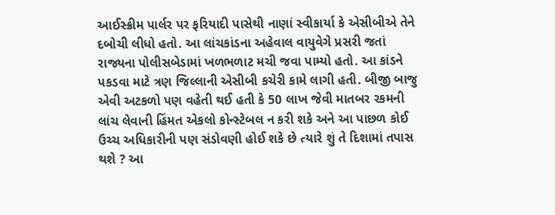આઈસ્ક્રીમ પાર્લર પર ફરિયાદી પાસેથી નાણાં સ્વીકાર્યા કે એસીબીએ તેને દબોચી લીધો હતો. આ લાંચકાંડના અહેવાલ વાયુવેગે પ્રસરી જતાં રાજ્યના પોલીસબેડામાં ખળભળાટ મચી જવા પામ્યો હતો. આ કાંડને પકડવા માટે ત્રણ જિલ્લાની એસીબી કચેરી કામે લાગી હતી. બીજી બાજુ એવી અટકળો પણ વહેતી થઈ હતી કે 50 લાખ જેવી માતબર રકમની લાંચ લેવાની હિંમત એકલો કોન્સ્ટેબલ ન કરી શકે અને આ પાછળ કોઈ ઉચ્ચ અધિકારીની પણ સંડોવણી હોઈ શકે છે ત્યારે શું તે દિશામાં તપાસ થશે ? આ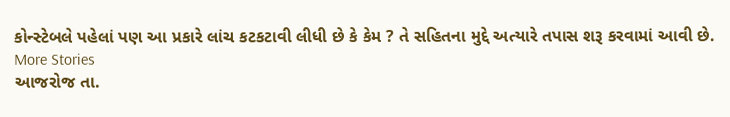કોન્સ્ટેબલે પહેલાં પણ આ પ્રકારે લાંચ કટકટાવી લીધી છે કે કેમ ? તે સહિતના મુદ્દે અત્યારે તપાસ શરૂ કરવામાં આવી છે.
More Stories
આજરોજ તા.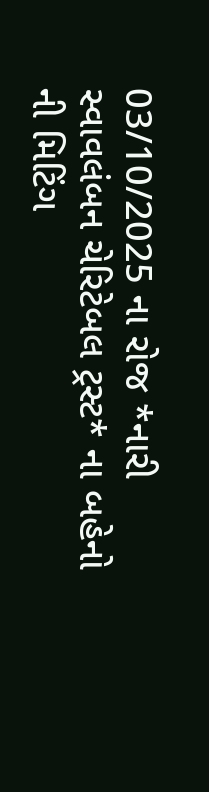03/10/2025 ના રોજ *નારી સ્વાવલંબન ચેરિટેબલ ટ્રસ્ટ* ના બહેનો ની મિટિંગ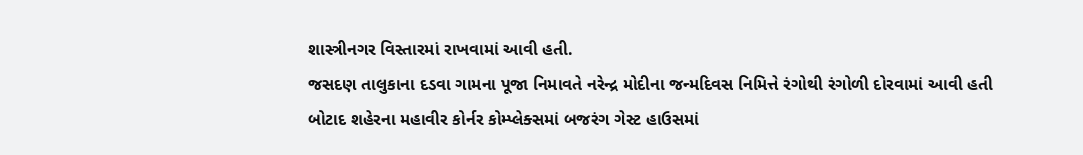શાસ્ત્રીનગર વિસ્તારમાં રાખવામાં આવી હતી.
જસદણ તાલુકાના દડવા ગામના પૂજા નિમાવતે નરેન્દ્ર મોદીના જન્મદિવસ નિમિત્તે રંગોથી રંગોળી દોરવામાં આવી હતી
બોટાદ શહેરના મહાવીર કોર્નર કોમ્પ્લેક્સમાં બજરંગ ગેસ્ટ હાઉસમાં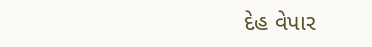દેહ વેપાર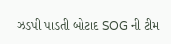ઝડપી પાડતી બોટાદ SOG ની ટીમ